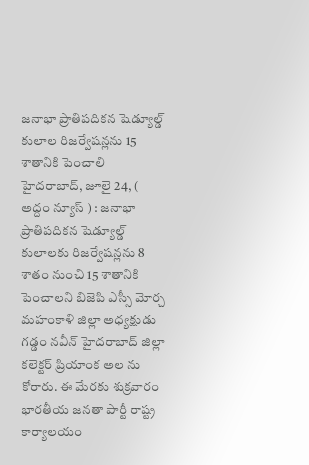జనాభా ప్రాతిపదికన షెడ్యూల్డ్ కులాల రిజర్వేషన్లను 15 శాతానికి పెంచాలి
హైదరాబాద్, జూలై 24, ( అద్దం న్యూస్ ) : జనాభా ప్రాతిపదికన షెడ్యూల్డ్ కులాలకు రిజర్వేషన్లను 8 శాతం నుంచి 15 శాతానికి పెంచాలని బిజెపి ఎస్సీ మోర్చ మహంకాళి జిల్లా అధ్యక్షుడు గడ్డం నవీన్ హైదరాబాద్ జిల్లా కలెక్టర్ ప్రియాంక అల ను కోరారు. ఈ మేరకు శుక్రవారం భారతీయ జనతా పార్టీ రాష్ట్ర కార్యాలయం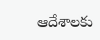ఆదేశాలకు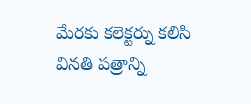మేరకు కలెక్టర్ను కలిసి వినతి పత్రాన్ని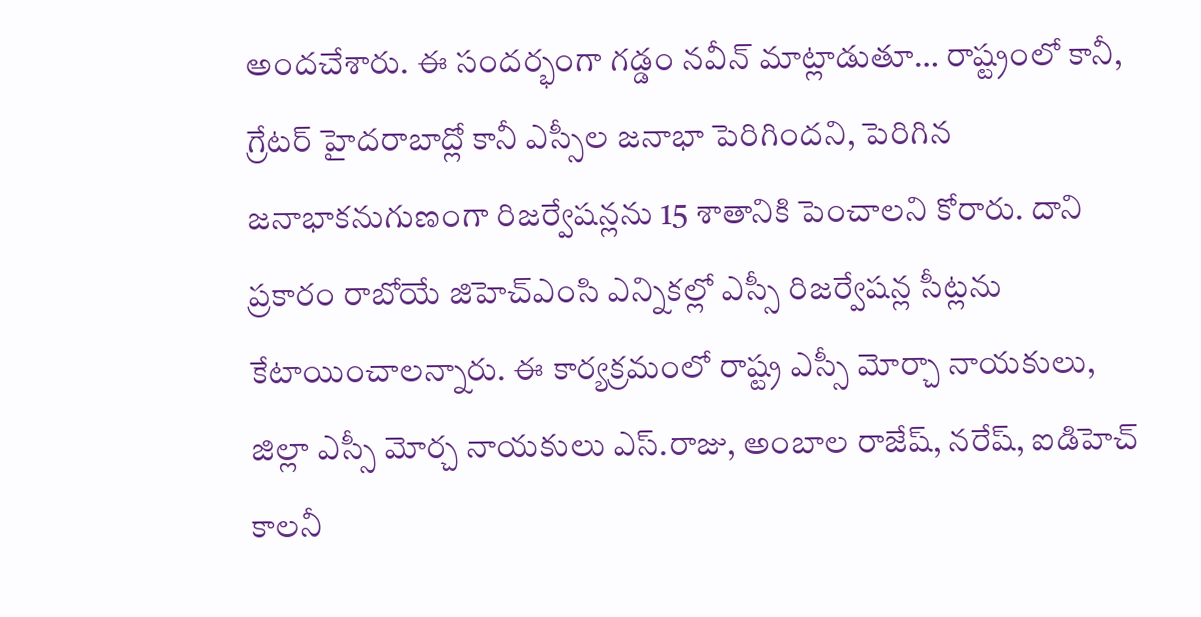అందచేశారు. ఈ సందర్భంగా గడ్డం నవీన్ మాట్లాడుతూ… రాష్ట్రంలో కానీ, గ్రేటర్ హైదరాబాద్లో కానీ ఎస్సీల జనాభా పెరిగిందని, పెరిగిన జనాభాకనుగుణంగా రిజర్వేషన్లను 15 శాతానికి పెంచాలని కోరారు. దాని ప్రకారం రాబోయే జిహెచ్ఎంసి ఎన్నికల్లో ఎస్సీ రిజర్వేషన్ల సీట్లను కేటాయించాలన్నారు. ఈ కార్యక్రమంలో రాష్ట్ర ఎస్సీ మోర్చా నాయకులు, జిల్లా ఎస్సీ మోర్చ నాయకులు ఎస్.రాజు, అంబాల రాజేష్, నరేష్, ఐడిహెచ్ కాలనీ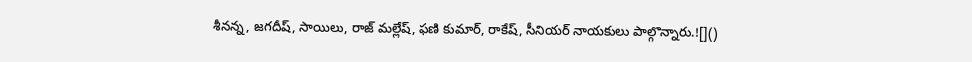శీనన్న, జగదీష్, సాయిలు, రాజ్ మల్లేష్, ఫణి కుమార్, రాకేష్, సీనియర్ నాయకులు పాల్గొన్నారు.![]()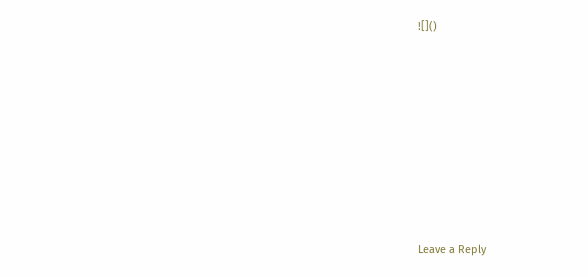![]()












Leave a Reply